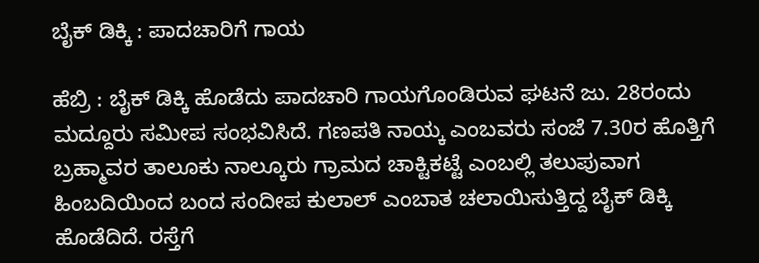ಬೈಕ್‌ ಡಿಕ್ಕಿ : ಪಾದಚಾರಿಗೆ ಗಾಯ

ಹೆಬ್ರಿ : ಬೈಕ್‌ ಡಿಕ್ಕಿ ಹೊಡೆದು ಪಾದಚಾರಿ ಗಾಯಗೊಂಡಿರುವ ಘಟನೆ ಜು. 28ರಂದು ಮದ್ದೂರು ಸಮೀಪ ಸಂಭವಿಸಿದೆ. ಗಣಪತಿ ನಾಯ್ಕ ಎಂಬವರು ಸಂಜೆ 7.30ರ ಹೊತ್ತಿಗೆ ಬ್ರಹ್ಮಾವರ ತಾಲೂಕು ನಾಲ್ಕೂರು ಗ್ರಾಮದ ಚಾಕ್ಟಿಕಟ್ಟೆ ಎಂಬಲ್ಲಿ ತಲುಪುವಾಗ ಹಿಂಬದಿಯಿಂದ ಬಂದ ಸಂದೀಪ ಕುಲಾಲ್ ಎಂಬಾತ ಚಲಾಯಿಸುತ್ತಿದ್ದ ಬೈಕ್‌ ಡಿಕ್ಕಿ ಹೊಡೆದಿದೆ. ರಸ್ತೆಗೆ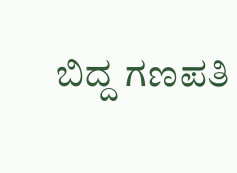ಬಿದ್ದ ಗಣಪತಿ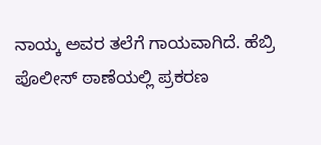ನಾಯ್ಕ ಅವರ ತಲೆಗೆ ಗಾಯವಾಗಿದೆ. ಹೆಬ್ರಿ ಪೊಲೀಸ್‌ ಠಾಣೆಯಲ್ಲಿ ಪ್ರಕರಣ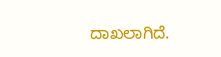ದಾಖಲಾಗಿದೆ.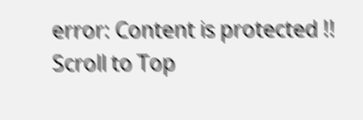error: Content is protected !!
Scroll to Top